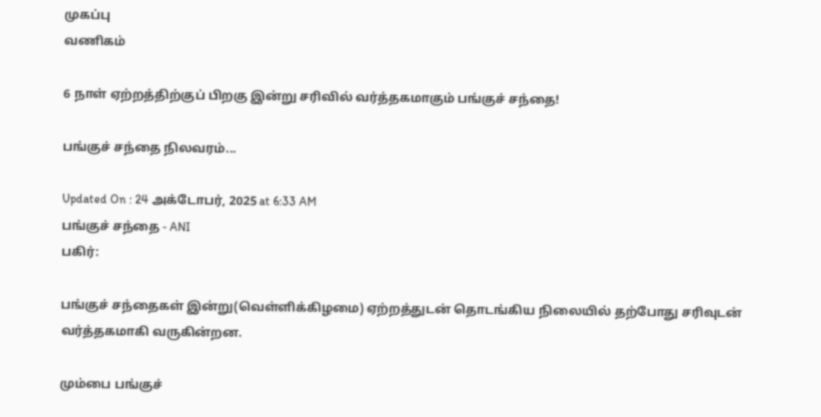முகப்பு
வணிகம்

6 நாள் ஏற்றத்திற்குப் பிறகு இன்று சரிவில் வர்த்தகமாகும் பங்குச் சந்தை!

பங்குச் சந்தை நிலவரம்...

Updated On : 24 அக்டோபர், 2025 at 6:33 AM
பங்குச் சந்தை - ANI
பகிர்:

பங்குச் சந்தைகள் இன்று(வெள்ளிக்கிழமை) ஏற்றத்துடன் தொடங்கிய நிலையில் தற்போது சரிவுடன் வர்த்தகமாகி வருகின்றன.

மும்பை பங்குச்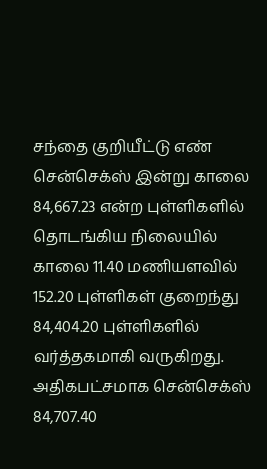சந்தை குறியீட்டு எண் சென்செக்ஸ் இன்று காலை 84,667.23 என்ற புள்ளிகளில் தொடங்கிய நிலையில் காலை 11.40 மணியளவில் 152.20 புள்ளிகள் குறைந்து 84,404.20 புள்ளிகளில் வர்த்தகமாகி வருகிறது. அதிகபட்சமாக சென்செக்ஸ்
84,707.40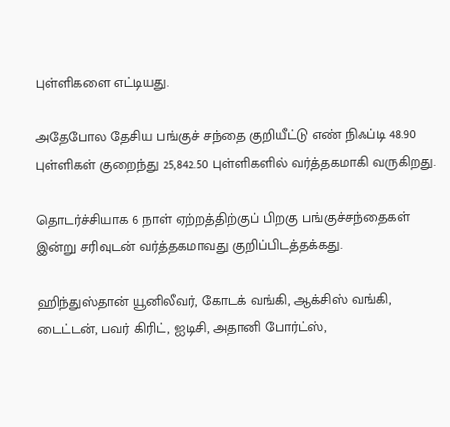புள்ளிகளை எட்டியது.

அதேபோல தேசிய பங்குச் சந்தை குறியீட்டு எண் நிஃப்டி 48.90 புள்ளிகள் குறைந்து 25,842.50 புள்ளிகளில் வர்த்தகமாகி வருகிறது.

தொடர்ச்சியாக 6 நாள் ஏற்றத்திற்குப் பிறகு பங்குச்சந்தைகள் இன்று சரிவுடன் வர்த்தகமாவது குறிப்பிடத்தக்கது.

ஹிந்துஸ்தான் யூனிலீவர், கோடக் வங்கி, ஆக்சிஸ் வங்கி, டைட்டன், பவர் கிரிட், ஐடிசி, அதானி போர்ட்ஸ்,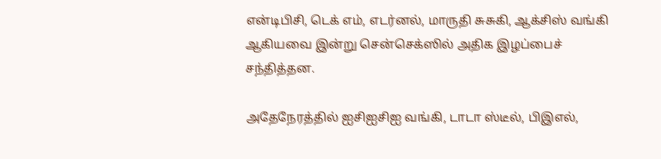என்டிபிசி, டெக் எம், எடர்னல், மாருதி சுசுகி, ஆக்சிஸ் வங்கி ஆகியவை இன்று சென்செக்ஸில் அதிக இழப்பைச் சந்தித்தன.

அதேநேரத்தில் ஐசிஐசிஐ வங்கி, டாடா ஸ்டீல், பிஇஎல்,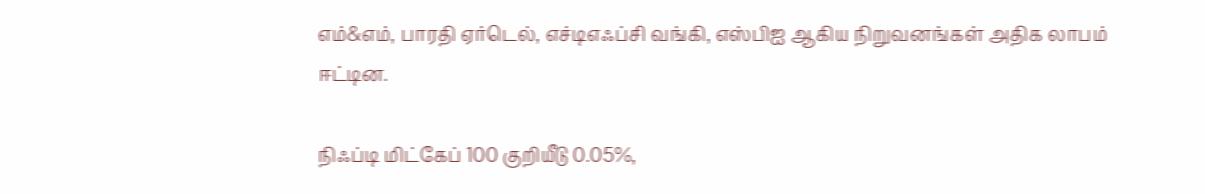எம்&எம், பாரதி ஏர்டெல், எச்டிஎஃப்சி வங்கி, எஸ்பிஐ ஆகிய நிறுவனங்கள் அதிக லாபம் ஈட்டின.

நிஃப்டி மிட்கேப் 100 குறியீடு 0.05%,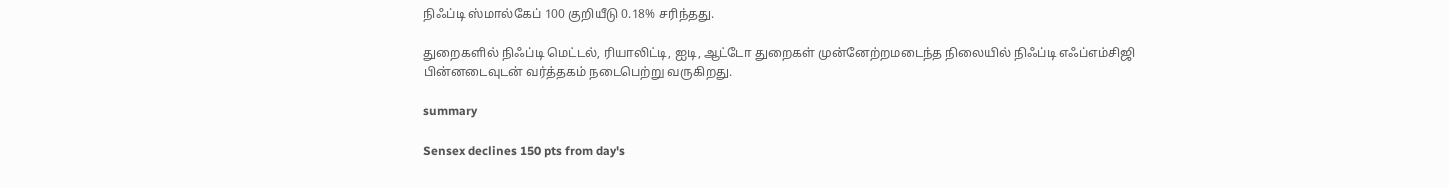நிஃப்டி ஸ்மால்கேப் 100 குறியீடு 0.18% சரிந்தது.

துறைகளில் நிஃப்டி மெட்டல், ரியாலிட்டி, ஐடி, ஆட்டோ துறைகள் முன்னேற்றமடைந்த நிலையில் நிஃப்டி எஃப்எம்சிஜி பின்னடைவுடன் வர்த்தகம் நடைபெற்று வருகிறது.

summary

Sensex declines 150 pts from day's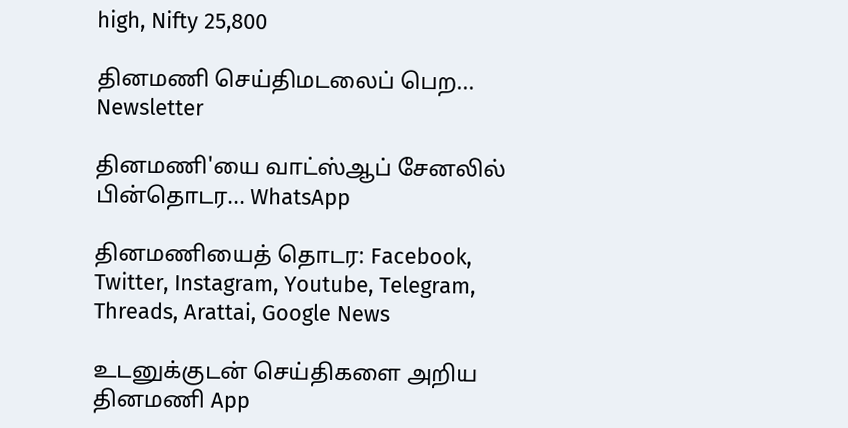high, Nifty 25,800

தினமணி செய்திமடலைப் பெற... Newsletter

தினமணி'யை வாட்ஸ்ஆப் சேனலில் பின்தொடர... WhatsApp

தினமணியைத் தொடர: Facebook, Twitter, Instagram, Youtube, Telegram, Threads, Arattai, Google News

உடனுக்குடன் செய்திகளை அறிய தினமணி App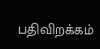பதிவிறக்கம்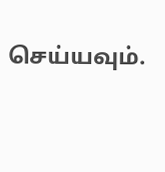செய்யவும்.